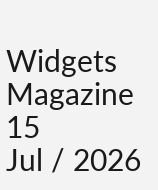Widgets Magazine
15
Jul / 2026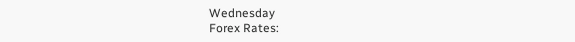Wednesday
Forex Rates: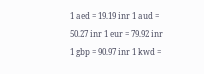1 aed = 19.19 inr 1 aud = 50.27 inr 1 eur = 79.92 inr 1 gbp = 90.97 inr 1 kwd =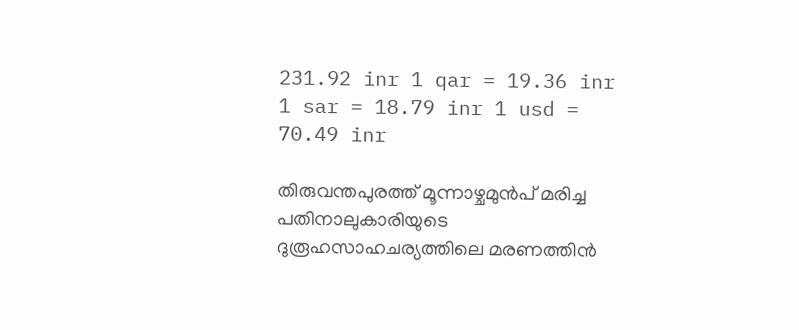231.92 inr 1 qar = 19.36 inr 1 sar = 18.79 inr 1 usd = 70.49 inr

തിരുവന്തപുരത്ത് മൂന്നാഴ്ചമുന്‍പ് മരിച്ച പതിനാലുകാരിയുടെ ദുരൂഹസാഹചര്യത്തിലെ മരണത്തിന്‍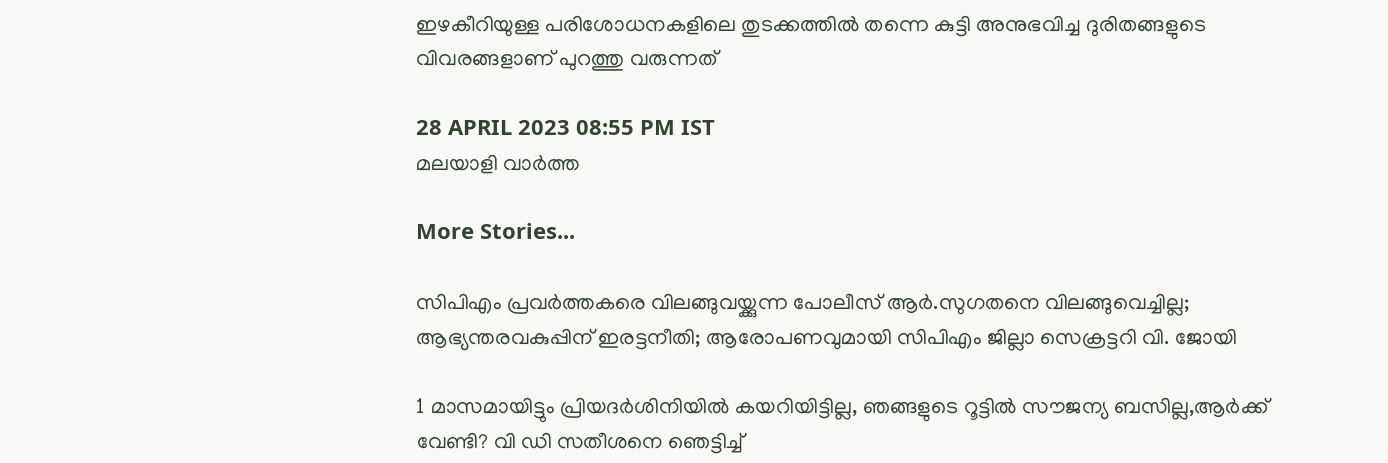ഇഴകീറിയുള്ള പരിശോധനകളിലെ തുടക്കത്തില്‍ തന്നെ കുട്ടി അനുഭവിച്ച ദുരിതങ്ങളുടെ വിവരങ്ങളാണ് പുറത്തു വരുന്നത്

28 APRIL 2023 08:55 PM IST
മലയാളി വാര്‍ത്ത

More Stories...

സിപിഎം പ്രവർത്തകരെ വിലങ്ങുവയ്ക്കുന്ന പോലീസ് ആർ.സുഗതനെ വിലങ്ങുവെച്ചില്ല; ആഭ്യന്തരവകുപ്പിന് ഇരട്ടനീതി; ആരോപണവുമായി സിപിഎം ജില്ലാ സെക്രട്ടറി വി. ജോയി

1 മാസമായിട്ടും പ്രിയദർശിനിയിൽ കയറിയിട്ടില്ല, ഞങ്ങളുടെ റൂട്ടിൽ സൗജന്യ ബസില്ല,ആർക്ക് വേണ്ടി? വി ഡി സതീശനെ ഞെട്ടിച്ച്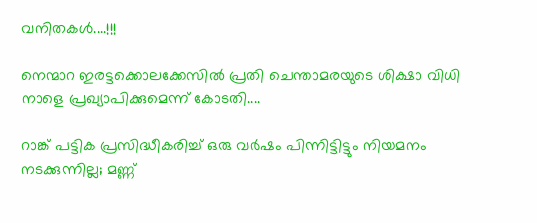വനിതകൾ....!!!

നെന്മാറ ഇരട്ടക്കൊലക്കേസിൽ പ്രതി ചെന്താമരയുടെ ശിക്ഷാ വിധി നാളെ പ്രഖ്യാപിക്കുമെന്ന് കോടതി....

റാങ്ക് പട്ടിക പ്രസിദ്ധീകരിച്ച് ഒരു വർഷം പിന്നിട്ടിട്ടും നിയമനം നടക്കുന്നില്ല; മണ്ണ്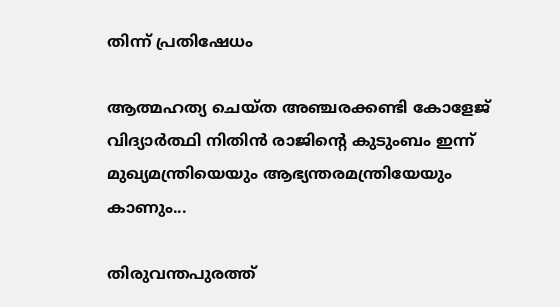തിന്ന് പ്രതിഷേധം

ആത്മഹത്യ ചെയ്ത അഞ്ചരക്കണ്ടി കോളേജ് വിദ്യാർത്ഥി നിതിൻ രാജിന്റെ കുടുംബം ഇന്ന് മുഖ്യമന്ത്രിയെയും ആഭ്യന്തരമന്ത്രിയേയും കാണും...

തിരുവന്തപുരത്ത്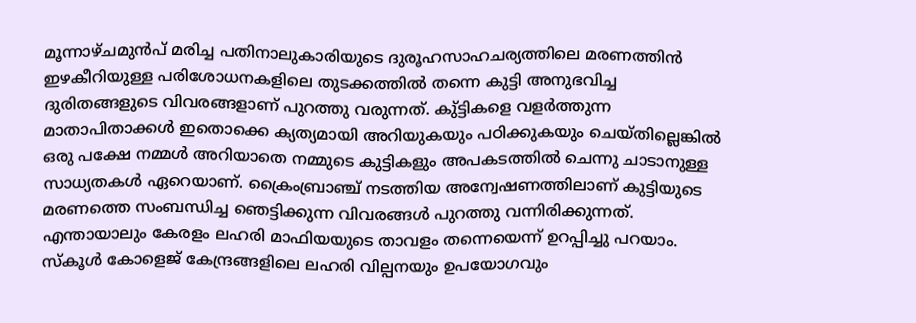മൂന്നാഴ്ചമുന്‍പ് മരിച്ച പതിനാലുകാരിയുടെ ദുരൂഹസാഹചര്യത്തിലെ മരണത്തിന്‍ ഇഴകീറിയുള്ള പരിശോധനകളിലെ തുടക്കത്തില്‍ തന്നെ കുട്ടി അനുഭവിച്ച ദുരിതങ്ങളുടെ വിവരങ്ങളാണ് പുറത്തു വരുന്നത്. കു്ട്ടികളെ വളര്‍ത്തുന്ന മാതാപിതാക്കള്‍ ഇതൊക്കെ ക്യത്യമായി അറിയുകയും പഠിക്കുകയും ചെയ്തില്ലെങ്കില്‍ ഒരു പക്ഷേ നമ്മള്‍ അറിയാതെ നമ്മുടെ കുട്ടികളും അപകടത്തില്‍ ചെന്നു ചാടാനുള്ള സാധ്യതകള്‍ ഏറെയാണ്. ക്രൈംബ്രാഞ്ച് നടത്തിയ അന്വേഷണത്തിലാണ് കുട്ടിയുടെ മരണത്തെ സംബന്ധിച്ച ഞെട്ടിക്കുന്ന വിവരങ്ങള്‍ പുറത്തു വന്നിരിക്കുന്നത്. എന്തായാലും കേരളം ലഹരി മാഫിയയുടെ താവളം തന്നെയെന്ന് ഉറപ്പിച്ചു പറയാം. സ്‌കൂള്‍ കോളെജ് കേന്ദ്രങ്ങളിലെ ലഹരി വില്പനയും ഉപയോഗവും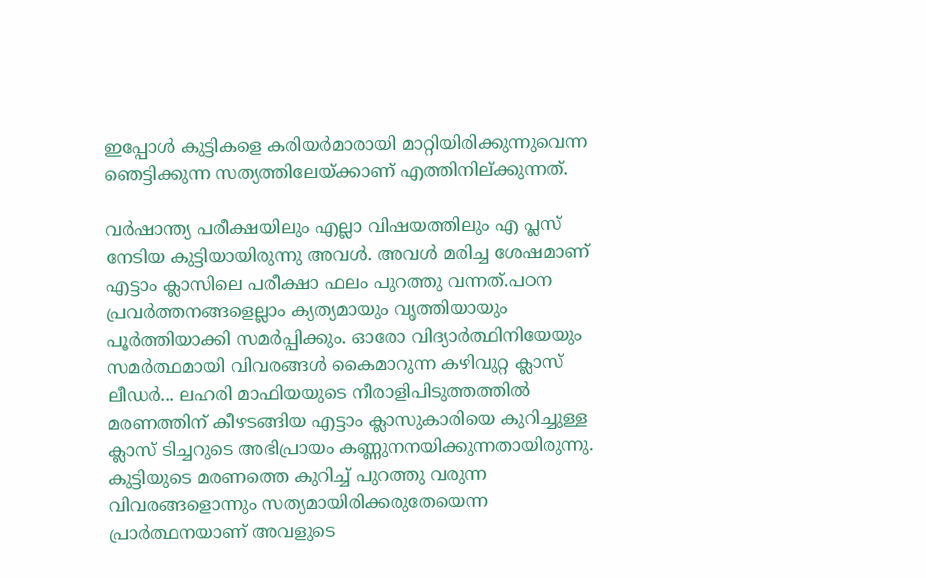ഇപ്പോള്‍ കുട്ടികളെ കരിയര്‍മാരായി മാറ്റിയിരിക്കുന്നുവെന്ന ഞെട്ടിക്കുന്ന സത്യത്തിലേയ്ക്കാണ് എത്തിനില്ക്കുന്നത്.

വര്‍ഷാന്ത്യ പരീക്ഷയിലും എല്ലാ വിഷയത്തിലും എ പ്ലസ് നേടിയ കുട്ടിയായിരുന്നു അവള്‍. അവള്‍ മരിച്ച ശേഷമാണ് എട്ടാം ക്ലാസിലെ പരീക്ഷാ ഫലം പുറത്തു വന്നത്.പഠന പ്രവര്‍ത്തനങ്ങളെല്ലാം ക്യത്യമായും വൃത്തിയായും പൂര്‍ത്തിയാക്കി സമര്‍പ്പിക്കും. ഓരോ വിദ്യാര്‍ത്ഥിനിയേയും സമര്‍ത്ഥമായി വിവരങ്ങള്‍ കൈമാറുന്ന കഴിവുറ്റ ക്ലാസ് ലീഡര്‍... ലഹരി മാഫിയയുടെ നീരാളിപിടുത്തത്തില്‍ മരണത്തിന് കീഴടങ്ങിയ എട്ടാം ക്ലാസുകാരിയെ കുറിച്ചുള്ള ക്ലാസ് ടിച്ചറുടെ അഭിപ്രായം കണ്ണുനനയിക്കുന്നതായിരുന്നു. കുട്ടിയുടെ മരണത്തെ കുറിച്ച് പുറത്തു വരുന്ന വിവരങ്ങളൊന്നും സത്യമായിരിക്കരുതേയെന്ന പ്രാര്‍ത്ഥനയാണ് അവളുടെ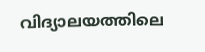വിദ്യാലയത്തിലെ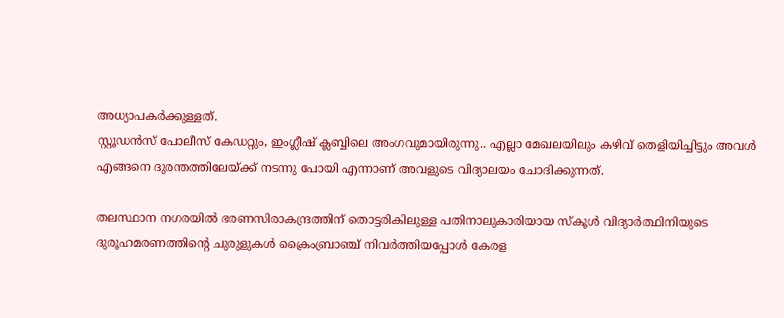അധ്യാപകര്‍ക്കുള്ളത്.
സ്റ്റൂഡന്‍സ് പോലീസ് കേഡറ്റും, ഇംഗ്ലീഷ് ക്ലബ്ബിലെ അംഗവുമായിരുന്നു.. എല്ലാ മേഖലയിലും കഴിവ് തെളിയിച്ചിട്ടും അവള്‍ എങ്ങനെ ദുരന്തത്തിലേയ്ക്ക് നടന്നു പോയി എന്നാണ് അവളുടെ വിദ്യാലയം ചോദിക്കുന്നത്.

തലസ്ഥാന നഗരയില്‍ ഭരണസിരാകന്ദ്രത്തിന് തൊട്ടരികിലുള്ള പതിനാലുകാരിയായ സ്‌കൂള്‍ വിദ്യാര്‍ത്ഥിനിയുടെ ദുരൂഹമരണത്തിന്റെ ചുരുളുകള്‍ ക്രൈംബ്രാഞ്ച് നിവര്‍ത്തിയപ്പോള്‍ കേരള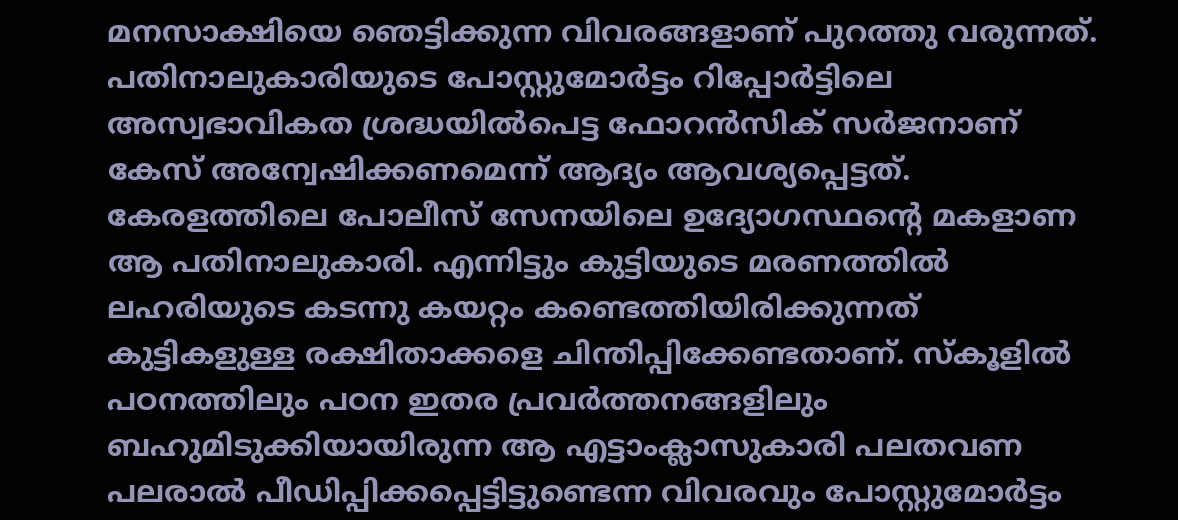മനസാക്ഷിയെ ഞെട്ടിക്കുന്ന വിവരങ്ങളാണ് പുറത്തു വരുന്നത്. പതിനാലുകാരിയുടെ പോസ്റ്റുമോര്‍ട്ടം റിപ്പോര്‍ട്ടിലെ അസ്വഭാവികത ശ്രദ്ധയില്‍പെട്ട ഫോറന്‍സിക് സര്‍ജനാണ് കേസ് അന്വേഷിക്കണമെന്ന് ആദ്യം ആവശ്യപ്പെട്ടത്. കേരളത്തിലെ പോലീസ് സേനയിലെ ഉദ്യോഗസ്ഥന്റെ മകളാണ ആ പതിനാലുകാരി. എന്നിട്ടും കുട്ടിയുടെ മരണത്തില്‍ ലഹരിയുടെ കടന്നു കയറ്റം കണ്ടെത്തിയിരിക്കുന്നത് കുട്ടികളുള്ള രക്ഷിതാക്കളെ ചിന്തിപ്പിക്കേണ്ടതാണ്. സ്‌കൂളില്‍ പഠനത്തിലും പഠന ഇതര പ്രവര്‍ത്തനങ്ങളിലും ബഹുമിടുക്കിയായിരുന്ന ആ എട്ടാംക്ലാസുകാരി പലതവണ പലരാല്‍ പീഡിപ്പിക്കപ്പെട്ടിട്ടുണ്ടെന്ന വിവരവും പോസ്റ്റുമോര്‍ട്ടം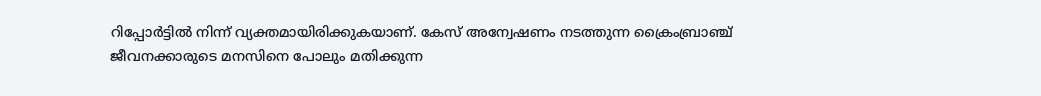റിപ്പോര്‍ട്ടില്‍ നിന്ന് വ്യക്തമായിരിക്കുകയാണ്. കേസ് അന്വേഷണം നടത്തുന്ന ക്രൈംബ്രാഞ്ച് ജീവനക്കാരുടെ മനസിനെ പോലും മതിക്കുന്ന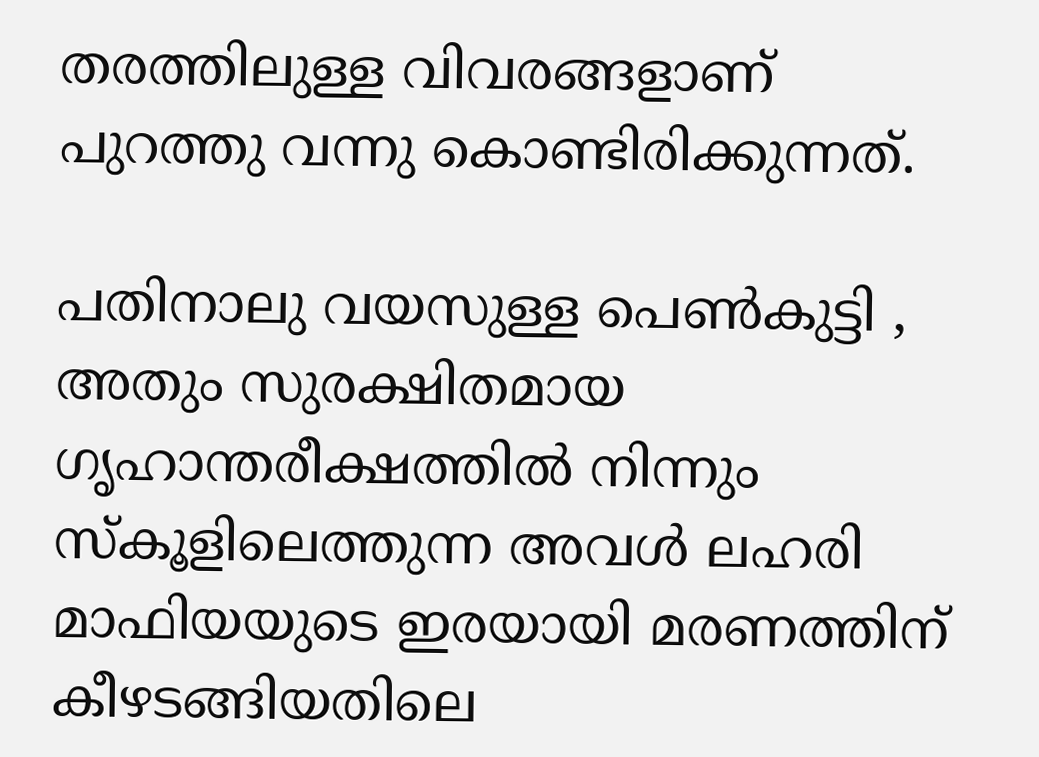തരത്തിലുള്ള വിവരങ്ങളാണ് പുറത്തു വന്നു കൊണ്ടിരിക്കുന്നത്.

പതിനാലു വയസുള്ള പെണ്‍കുട്ടി , അതും സുരക്ഷിതമായ ഗൃഹാന്തരീക്ഷത്തില്‍ നിന്നും സ്‌കൂളിലെത്തുന്ന അവള്‍ ലഹരി മാഫിയയുടെ ഇരയായി മരണത്തിന് കീഴടങ്ങിയതിലെ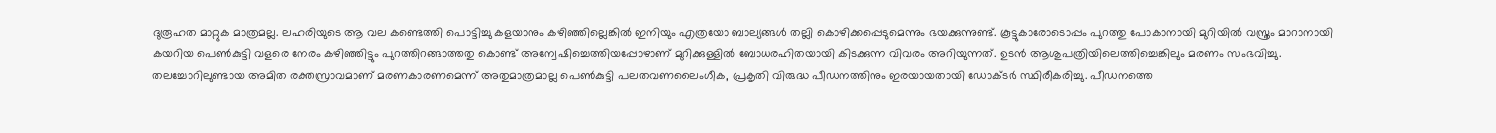ദുരൂഹത മാറ്റുക മാത്രമല്ല. ലഹരിയുടെ ആ വല കണ്ടെത്തി പൊട്ടിച്ചു കളയാനും കഴിഞ്ഞില്ലെങ്കില്‍ ഇനിയും എത്രയോ ബാല്യങ്ങള്‍ തല്ലി കൊഴിക്കപ്പെടുമെന്നും ഭയക്കുന്നുണ്ട്. കൂട്ടുകാരോടൊപ്പം പുറത്തു പോകാനായി മുറിയില്‍ വസ്ത്രം മാറാനായി കയറിയ പെണ്‍കുട്ടി വളരെ നേരം കഴിഞ്ഞിട്ടും പുറത്തിറങ്ങാത്തതു കൊണ്ട് അന്വേഷിച്ചെത്തിയപ്പോഴാണ് മുറിക്കുള്ളില്‍ ബോധരഹിതയായി കിടക്കുന്ന വിവരം അറിയുന്നത്. ഉടന്‍ ആശുപത്രിയിലെത്തിച്ചെങ്കിലും മരണം സംഭവിച്ചു. തലച്ചോറിലുണ്ടായ അമിത രക്തസ്രാവമാണ് മരണകാരണമെന്ന് അതുമാത്രമാല്ല പെണ്‍കുട്ടി പലതവണലൈംഗീക, പ്രകൃതി വിരുദ്ധ പീഡനത്തിനും ഇരയായതായി ഡോക്ടര്‍ സ്ഥിരീകരിച്ചു. പീഡനത്തെ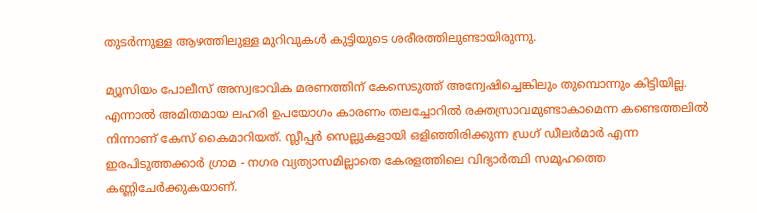തുടര്‍ന്നുള്ള ആഴത്തിലുള്ള മുറിവുകള്‍ കുട്ടിയുടെ ശരീരത്തിലുണ്ടായിരുന്നു.

മ്യൂസിയം പോലീസ് അസ്വഭാവിക മരണത്തിന് കേസെടുത്ത് അന്വേഷിച്ചെങ്കിലും തുമ്പൊന്നും കിട്ടിയില്ല. എന്നാല്‍ അമിതമായ ലഹരി ഉപയോഗം കാരണം തലച്ചോറില്‍ രക്തസ്രാവമുണ്ടാകാമെന്ന കണ്ടെത്തലില്‍ നിന്നാണ് കേസ് കൈമാറിയത്. സ്ലീപ്പര്‍ സെല്ലുകളായി ഒളിഞ്ഞിരിക്കുന്ന ഡ്രഗ് ഡീലര്‍മാര്‍ എന്ന ഇരപിടുത്തക്കാര്‍ ഗ്രാമ - നഗര വ്യത്യാസമില്ലാതെ കേരളത്തിലെ വിദ്യാര്‍ത്ഥി സമൂഹത്തെ കണ്ണിചേര്‍ക്കുകയാണ്.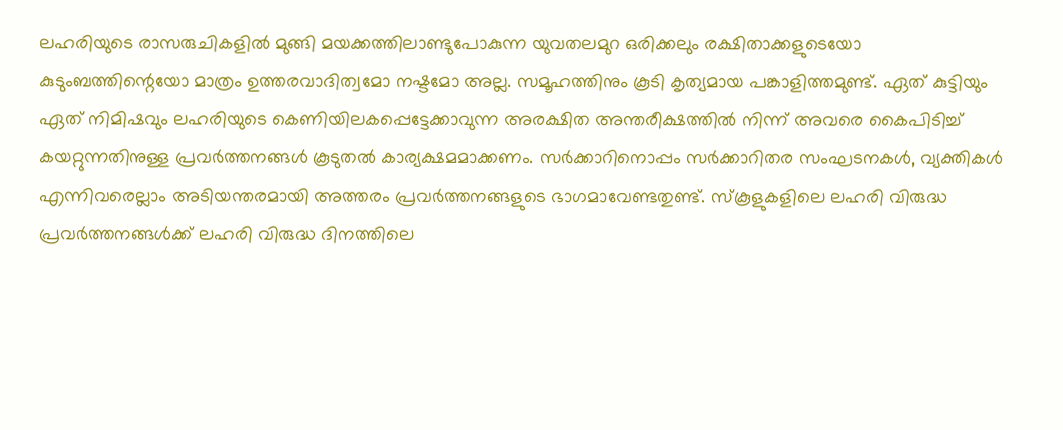ലഹരിയുടെ രാസരുചികളില്‍ മുങ്ങി മയക്കത്തിലാണ്ടുപോകുന്ന യുവതലമുറ ഒരിക്കലും രക്ഷിതാക്കളുടെയോ കുടുംബത്തിന്റെയോ മാത്രം ഉത്തരവാദിത്വമോ നഷ്ടമോ അല്ല. സമൂഹത്തിനും കൂടി കൃത്യമായ പങ്കാളിത്തമുണ്ട്. ഏത് കുട്ടിയും ഏത് നിമിഷവും ലഹരിയുടെ കെണിയിലകപ്പെട്ടേക്കാവുന്ന അരക്ഷിത അന്തരീക്ഷത്തില്‍ നിന്ന് അവരെ കൈപിടിച്ച് കയറ്റുന്നതിനുള്ള പ്രവര്‍ത്തനങ്ങള്‍ കൂടുതല്‍ കാര്യക്ഷമമാക്കണം. സര്‍ക്കാറിനൊപ്പം സര്‍ക്കാറിതര സംഘടനകള്‍, വ്യക്തികള്‍ എന്നിവരെല്ലാം അടിയന്തരമായി അത്തരം പ്രവര്‍ത്തനങ്ങളുടെ ഭാഗമാവേണ്ടതുണ്ട്. സ്‌കൂളുകളിലെ ലഹരി വിരുദ്ധ പ്രവര്‍ത്തനങ്ങള്‍ക്ക് ലഹരി വിരുദ്ധ ദിനത്തിലെ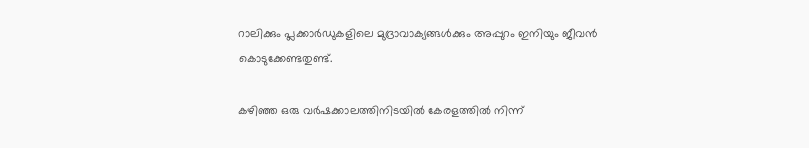റാലിക്കും പ്ലക്കാര്‍ഡുകളിലെ മുദ്രാവാക്യങ്ങള്‍ക്കും അപ്പുറം ഇനിയും ജീവന്‍ കൊടുക്കേണ്ടതുണ്ട്.

കഴിഞ്ഞ ഒരു വര്‍ഷക്കാലത്തിനിടയില്‍ കേരളത്തില്‍ നിന്ന്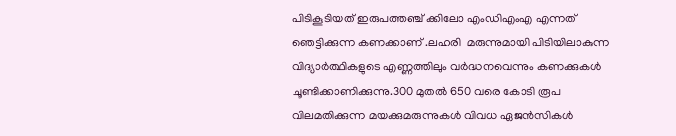പിടികൂടിയത് ഇരുപത്തഞ്ച് ക്കിലോ എംഡിഎംഎ എന്നത് ഞെട്ടിക്കുന്ന കണക്കാണ് .ലഹരി  മരുന്നുമായി പിടിയിലാകുന്ന വിദ്യാര്‍ത്ഥികളുടെ എണ്ണത്തിലും വര്‍ദ്ധനവെന്നും കണക്കുകള്‍ ചൂണ്ടിക്കാണിക്കുന്നു.300 മുതല്‍ 650 വരെ കോടി രൂപ വിലമതിക്കുന്ന മയക്കുമരുന്നുകള്‍ വിവധ ഏജന്‍സികള്‍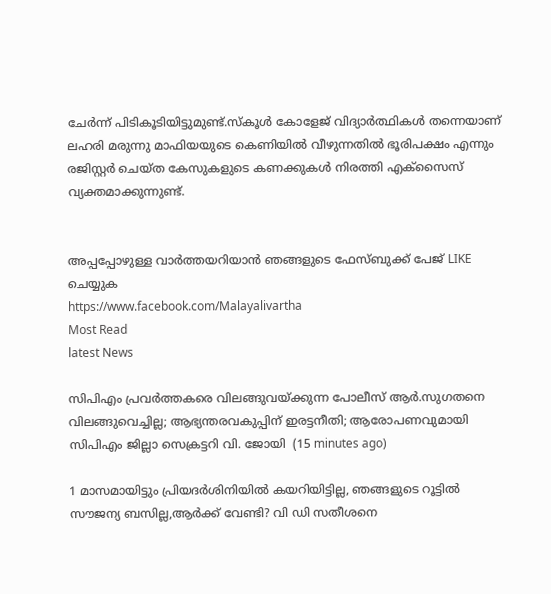ചേര്‍ന്ന് പിടികൂടിയിട്ടുമുണ്ട്.സ്‌കൂള്‍ കോളേജ് വിദ്യാര്‍ത്ഥികള്‍ തന്നെയാണ് ലഹരി മരുന്നു മാഫിയയുടെ കെണിയില്‍ വീഴുന്നതില്‍ ഭൂരിപക്ഷം എന്നും രജിസ്റ്റര്‍ ചെയ്ത കേസുകളുടെ കണക്കുകള്‍ നിരത്തി എക്സൈസ് വ്യക്തമാക്കുന്നുണ്ട്.


അപ്പപ്പോഴുള്ള വാര്‍ത്തയറിയാന്‍ ഞങ്ങളുടെ ഫേസ്‌ബുക്ക്‌ പേജ് LIKE ചെയ്യുക
https://www.facebook.com/Malayalivartha
Most Read
latest News

സിപിഎം പ്രവർത്തകരെ വിലങ്ങുവയ്ക്കുന്ന പോലീസ് ആർ.സുഗതനെ വിലങ്ങുവെച്ചില്ല; ആഭ്യന്തരവകുപ്പിന് ഇരട്ടനീതി; ആരോപണവുമായി സിപിഎം ജില്ലാ സെക്രട്ടറി വി. ജോയി  (15 minutes ago)

1 മാസമായിട്ടും പ്രിയദർശിനിയിൽ കയറിയിട്ടില്ല, ഞങ്ങളുടെ റൂട്ടിൽ സൗജന്യ ബസില്ല,ആർക്ക് വേണ്ടി? വി ഡി സതീശനെ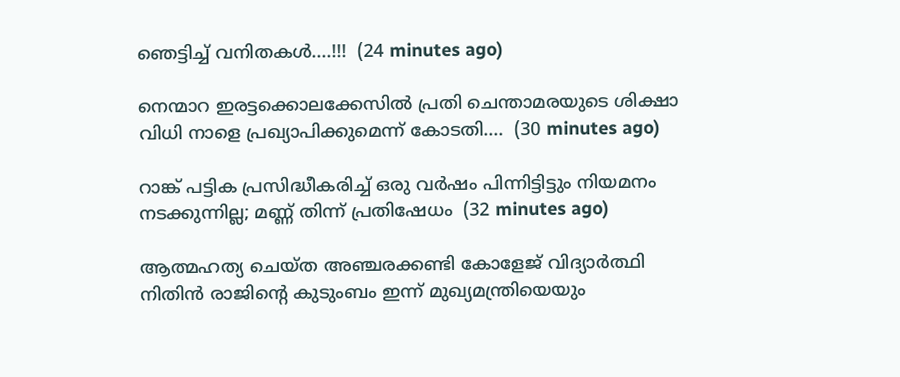ഞെട്ടിച്ച് വനിതകൾ....!!!  (24 minutes ago)

നെന്മാറ ഇരട്ടക്കൊലക്കേസിൽ പ്രതി ചെന്താമരയുടെ ശിക്ഷാ വിധി നാളെ പ്രഖ്യാപിക്കുമെന്ന് കോടതി....  (30 minutes ago)

റാങ്ക് പട്ടിക പ്രസിദ്ധീകരിച്ച് ഒരു വർഷം പിന്നിട്ടിട്ടും നിയമനം നടക്കുന്നില്ല; മണ്ണ് തിന്ന് പ്രതിഷേധം  (32 minutes ago)

ആത്മഹത്യ ചെയ്ത അഞ്ചരക്കണ്ടി കോളേജ് വിദ്യാർത്ഥി നിതിൻ രാജിന്റെ കുടുംബം ഇന്ന് മുഖ്യമന്ത്രിയെയും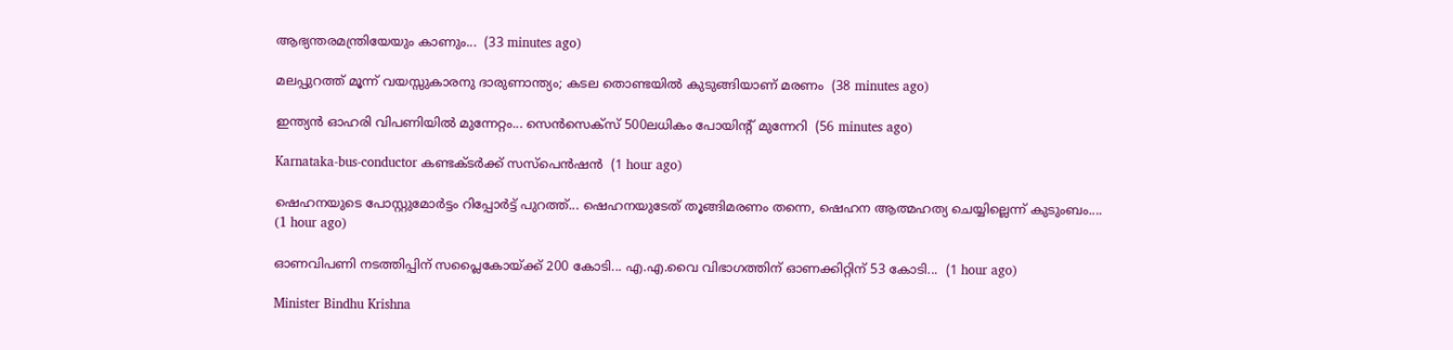ആഭ്യന്തരമന്ത്രിയേയും കാണും...  (33 minutes ago)

മലപ്പുറത്ത് മൂന്ന് വയസ്സുകാരനു ദാരുണാന്ത്യം; കടല തൊണ്ടയിൽ കുടുങ്ങിയാണ് മരണം  (38 minutes ago)

ഇന്ത്യന്‍ ഓഹരി വിപണിയില്‍ മുന്നേറ്റം... സെന്‍സെക്‌സ് 500ലധികം പോയിന്റ് മുന്നേറി  (56 minutes ago)

Karnataka-bus-conductor കണ്ടക്ടർക്ക് സസ്പെൻഷൻ  (1 hour ago)

ഷെഹനയുടെ പോസ്റ്റുമോർട്ടം റിപ്പോർട്ട് പുറത്ത്... ഷെഹനയുടേത് തൂങ്ങിമരണം തന്നെ, ഷെഹന ആത്മഹത്യ ചെയ്യില്ലെന്ന് കുടുംബം....  (1 hour ago)

ഓണവിപണി നടത്തിപ്പിന് സപ്ലൈകോയ്ക്ക് 200 കോടി... എ.എ.വൈ വിഭാഗത്തിന് ഓണക്കിറ്റിന് 53 കോടി...  (1 hour ago)

Minister Bindhu Krishna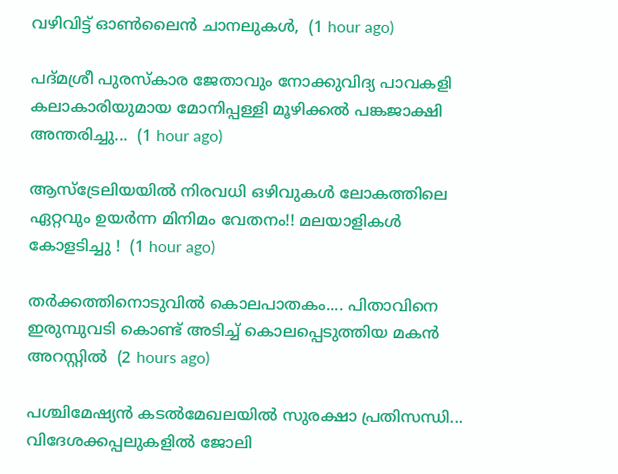വഴിവിട്ട് ഓൺലൈൻ ചാനലുകൾ,  (1 hour ago)

പദ്മശ്രീ പുരസ്‌കാര ജേതാവും നോക്കുവിദ്യ പാവകളി കലാകാരിയുമായ മോനിപ്പള്ളി മൂഴിക്കൽ പങ്കജാക്ഷി അന്തരിച്ചു...  (1 hour ago)

ആസ്‌ട്രേലിയയിൽ നിരവധി ഒഴിവുകൾ ലോകത്തിലെ ഏറ്റവും ഉയർന്ന മിനിമം വേതനം!! മലയാളികൾ കോളടിച്ചു !  (1 hour ago)

തർക്കത്തിനൊടുവിൽ കൊലപാതകം.... പിതാവിനെ ഇരുമ്പുവടി കൊണ്ട് അടിച്ച് കൊലപ്പെടുത്തിയ മകൻ അറസ്റ്റിൽ  (2 hours ago)

പശ്ചിമേഷ്യൻ കടൽമേഖലയിൽ സുരക്ഷാ പ്രതിസന്ധി... വിദേശക്കപ്പലുകളിൽ ജോലി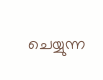ചെയ്യുന്ന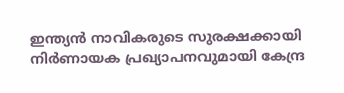ഇന്ത്യൻ നാവികരുടെ സുരക്ഷക്കായി നിർണായക പ്രഖ്യാപനവുമായി കേന്ദ്ര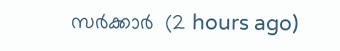സർക്കാർ  (2 hours ago)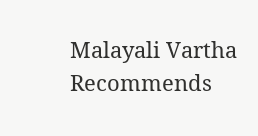Malayali Vartha Recommends